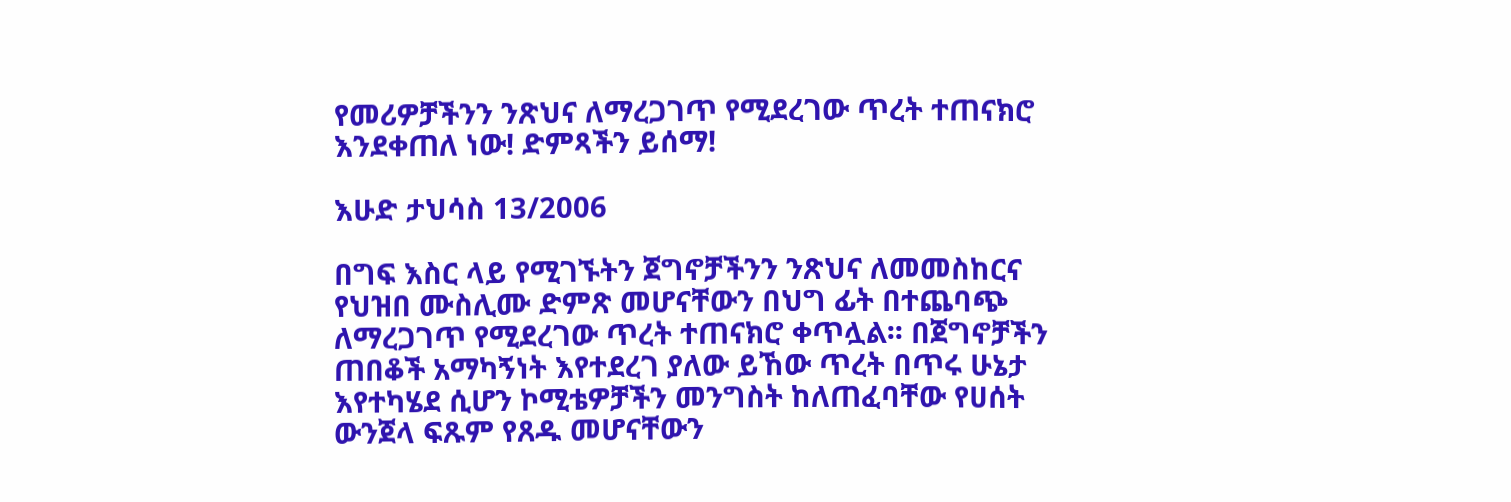የመሪዎቻችንን ንጽህና ለማረጋገጥ የሚደረገው ጥረት ተጠናክሮ እንደቀጠለ ነው! ድምጻችን ይሰማ!

እሁድ ታህሳስ 13/2006

በግፍ እስር ላይ የሚገኙትን ጀግኖቻችንን ንጽህና ለመመስከርና የህዝበ ሙስሊሙ ድምጽ መሆናቸውን በህግ ፊት በተጨባጭ ለማረጋገጥ የሚደረገው ጥረት ተጠናክሮ ቀጥሏል፡፡ በጀግኖቻችን ጠበቆች አማካኝነት እየተደረገ ያለው ይኸው ጥረት በጥሩ ሁኔታ እየተካሄደ ሲሆን ኮሚቴዎቻችን መንግስት ከለጠፈባቸው የሀሰት ውንጀላ ፍጹም የጸዱ መሆናቸውን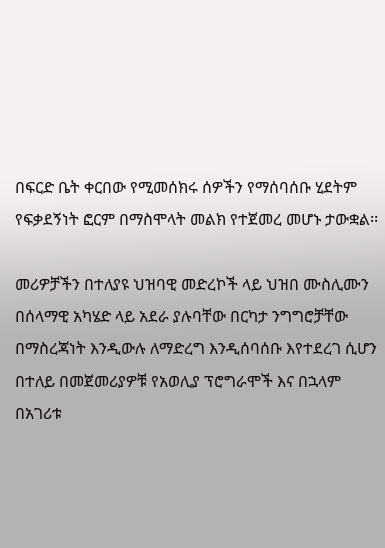በፍርድ ቤት ቀርበው የሚመሰክሩ ሰዎችን የማሰባሰቡ ሂደትም የፍቃደኝነት ፎርም በማስሞላት መልክ የተጀመረ መሆኑ ታውቋል፡፡

መሪዎቻችን በተለያዩ ህዝባዊ መድረኮች ላይ ህዝበ ሙስሊሙን በሰላማዊ አካሄድ ላይ አደራ ያሉባቸው በርካታ ንግግሮቻቸው በማስረጃነት እንዲውሉ ለማድረግ እንዲሰባሰቡ እየተደረገ ሲሆን በተለይ በመጀመሪያዎቹ የአወሊያ ፕሮግራሞች እና በኋላም በአገሪቱ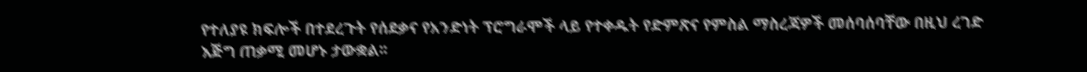የተለያዩ ክፍሎች በተደረጉት የሰደቃና የአንድነት ፕሮግራሞች ላይ የተቀዱት የድምጽና የምስል ማስረጃዎች መሰባሰባቸው በዚህ ረገድ እጅግ ጠቃሚ መሆኑ ታውቋል፡፡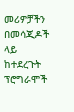መሪዎቻችን በመሳጂዶች ላይ ከተደረጉት ፕሮግራሞች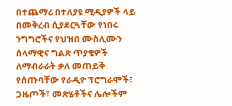በተጨማሪ በተለያዩ ሚዲያዎች ላይ በመቅረብ ሲያደርጓቸው የነበሩ ንግግሮችና የህዝበ ሙስሊሙን ሰላማዊና ግልጽ ጥያቄዎች ለማብራራት ቃለ መጠይቅ የሰጡባቸው የራዲዮ ፕሮግራሞች፣ ጋዜጦች፣ መጽሄቶችና ሌሎችም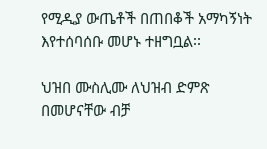የሚዲያ ውጤቶች በጠበቆች አማካኝነት እየተሰባሰቡ መሆኑ ተዘግቧል፡፡

ህዝበ ሙስሊሙ ለህዝብ ድምጽ በመሆናቸው ብቻ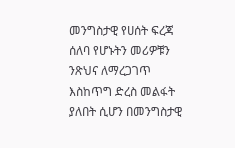መንግስታዊ የሀሰት ፍረጃ ሰለባ የሆኑትን መሪዎቹን ንጽህና ለማረጋገጥ እስከጥግ ድረስ መልፋት ያለበት ሲሆን በመንግስታዊ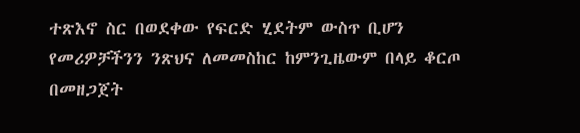ተጽእኖ ስር በወደቀው የፍርድ ሂደትም ውስጥ ቢሆን የመሪዎቻችንን ንጽህና ለመመስከር ከምንጊዜውም በላይ ቆርጦ በመዘጋጀት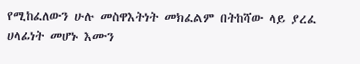የሚከፈለውን ሁሉ መስዋእትነት መክፈልም በትከሻው ላይ ያረፈ ሀላፊነት መሆኑ እሙን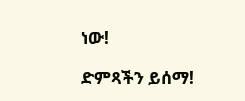ነው!

ድምጻችን ይሰማ!